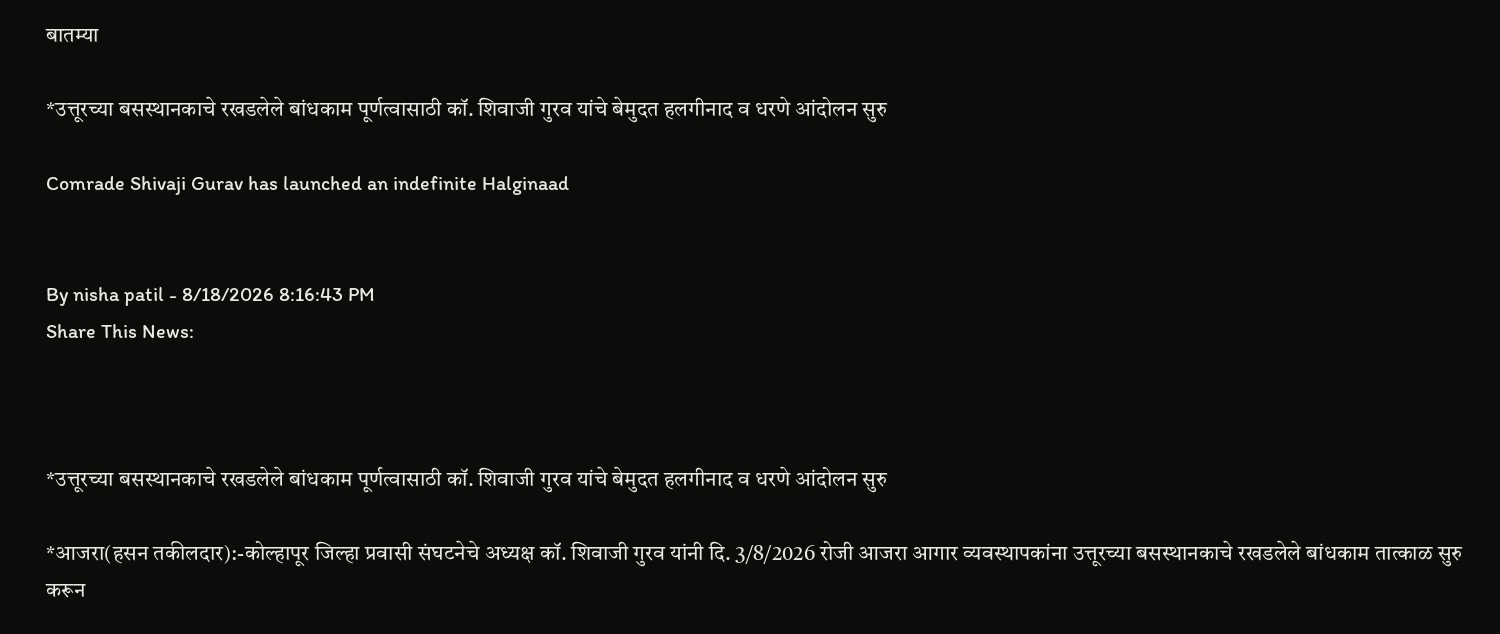बातम्या

*उत्तूरच्या बसस्थानकाचे रखडलेले बांधकाम पूर्णत्वासाठी कॉ. शिवाजी गुरव यांचे बेमुदत हलगीनाद व धरणे आंदोलन सुरु

Comrade Shivaji Gurav has launched an indefinite Halginaad


By nisha patil - 8/18/2026 8:16:43 PM
Share This News:



*उत्तूरच्या बसस्थानकाचे रखडलेले बांधकाम पूर्णत्वासाठी कॉ. शिवाजी गुरव यांचे बेमुदत हलगीनाद व धरणे आंदोलन सुरु

*आजरा(हसन तकीलदार):-कोल्हापूर जिल्हा प्रवासी संघटनेचे अध्यक्ष कॉ. शिवाजी गुरव यांनी दि. 3/8/2026 रोजी आजरा आगार व्यवस्थापकांना उत्तूरच्या बसस्थानकाचे रखडलेले बांधकाम तात्काळ सुरु करून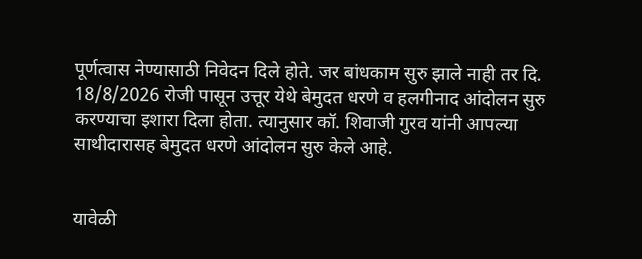पूर्णत्वास नेण्यासाठी निवेदन दिले होते. जर बांधकाम सुरु झाले नाही तर दि. 18/8/2026 रोजी पासून उत्तूर येथे बेमुदत धरणे व हलगीनाद आंदोलन सुरु करण्याचा इशारा दिला होता. त्यानुसार कॉ. शिवाजी गुरव यांनी आपल्या साथीदारासह बेमुदत धरणे आंदोलन सुरु केले आहे.


यावेळी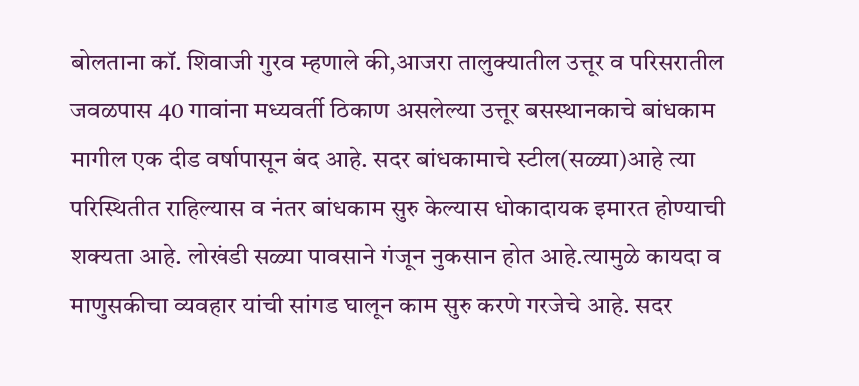बोलताना कॉ. शिवाजी गुरव म्हणाले की,आजरा तालुक्यातील उत्तूर व परिसरातील जवळपास 40 गावांना मध्यवर्ती ठिकाण असलेल्या उत्तूर बसस्थानकाचे बांधकाम मागील एक दीड वर्षापासून बंद आहे. सदर बांधकामाचे स्टील(सळ्या)आहे त्या परिस्थितीत राहिल्यास व नंतर बांधकाम सुरु केल्यास धोकादायक इमारत होण्याची शक्यता आहे. लोखंडी सळ्या पावसाने गंजून नुकसान होत आहे.त्यामुळे कायदा व माणुसकीचा व्यवहार यांची सांगड घालून काम सुरु करणे गरजेचे आहे. सदर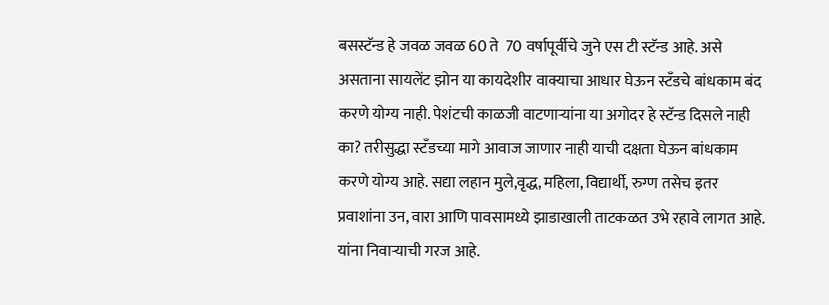बसस्टॅन्ड हे जवळ जवळ 60 ते  70 वर्षापूर्वीचे जुने एस टी स्टॅन्ड आहे. असे असताना सायलेंट झोन या कायदेशीर वाक्याचा आधार घेऊन स्टॅंडचे बांधकाम बंद करणे योग्य नाही. पेशंटची काळजी वाटणाऱ्यांना या अगोदर हे स्टॅन्ड दिसले नाही का? तरीसुद्धा स्टॅंडच्या मागे आवाज जाणार नाही याची दक्षता घेऊन बांधकाम करणे योग्य आहे. सद्या लहान मुले,वृद्ध, महिला, विद्यार्थी, रुग्ण तसेच इतर प्रवाशांना उन, वारा आणि पावसामध्ये झाडाखाली ताटकळत उभे रहावे लागत आहे. यांना निवाऱ्याची गरज आहे.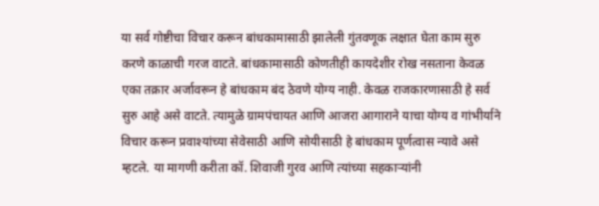या सर्व गोष्टीचा विचार करून बांधकामासाठी झालेली गुंतवणूक लक्षात घेता काम सुरु करणे काळाची गरज वाटते. बांधकामासाठी कोणतीही कायदेशीर रोख नसताना केवळ एका तक्रार अर्जावरून हे बांधकाम बंद ठेवणे योग्य नाही. केवळ राजकारणासाठी हे सर्व सुरु आहे असे वाटते. त्यामुळे ग्रामपंचायत आणि आजरा आगाराने याचा योग्य व गांभीर्याने विचार करून प्रवाश्यांच्या सेवेसाठी आणि सोयीसाठी हे बांधकाम पूर्णत्वास न्यावे असे म्हटले. या मागणी करीता कॉ. शिवाजी गुरव आणि त्यांच्या सहकाऱ्यांनी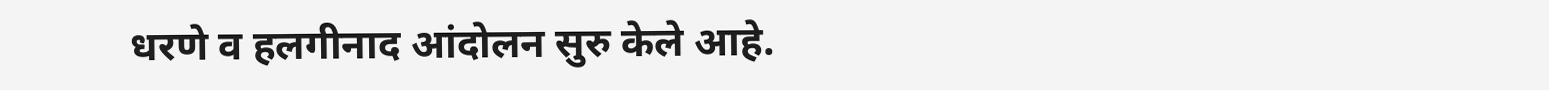धरणे व हलगीनाद आंदोलन सुरु केले आहे.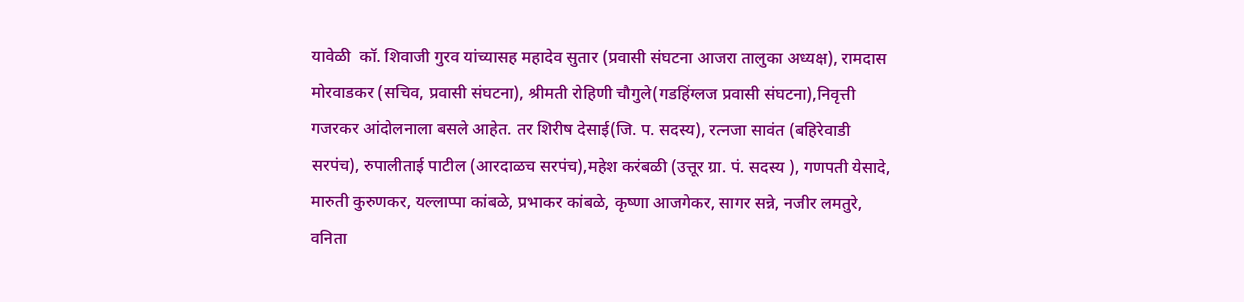यावेळी  कॉ. शिवाजी गुरव यांच्यासह महादेव सुतार (प्रवासी संघटना आजरा तालुका अध्यक्ष), रामदास मोरवाडकर (सचिव, प्रवासी संघटना), श्रीमती रोहिणी चौगुले(गडहिंग्लज प्रवासी संघटना),निवृत्ती गजरकर आंदोलनाला बसले आहेत. तर शिरीष देसाई(जि. प. सदस्य), रत्नजा सावंत (बहिरेवाडी सरपंच), रुपालीताई पाटील (आरदाळच सरपंच),महेश करंबळी (उत्तूर ग्रा. पं. सदस्य ), गणपती येसादे, मारुती कुरुणकर, यल्लाप्पा कांबळे, प्रभाकर कांबळे, कृष्णा आजगेकर, सागर सन्ने, नजीर लमतुरे, वनिता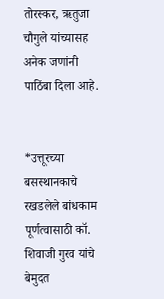तोरस्कर, ऋतुजा चौगुले यांच्यासह अनेक जणांनी पाठिंबा दिला आहे.


*उत्तूरच्या बसस्थानकाचे रखडलेले बांधकाम पूर्णत्वासाठी कॉ. शिवाजी गुरव यांचे बेमुदत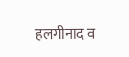हलगीनाद व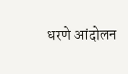धरणे आंदोलन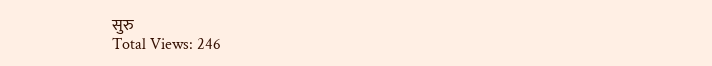सुरु
Total Views: 246